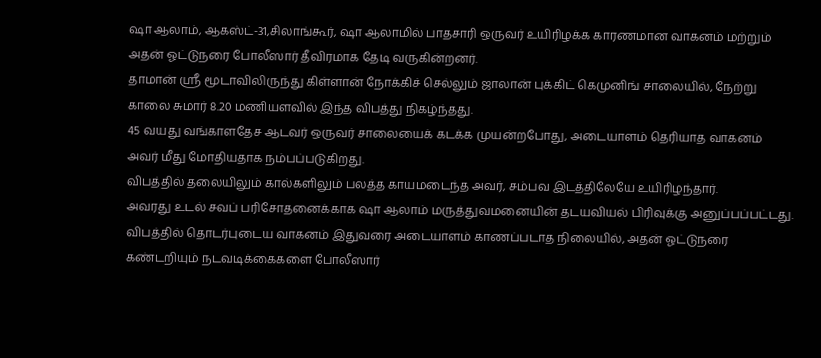ஷா ஆலாம், ஆகஸ்ட்-31,சிலாங்கூர், ஷா ஆலாமில் பாதசாரி ஒருவர் உயிரிழக்க காரணமான வாகனம் மற்றும் அதன் ஓட்டுநரை போலீஸார் தீவிரமாக தேடி வருகின்றனர்.
தாமான் ஸ்ரீ மூடாவிலிருந்து கிள்ளான் நோக்கிச் செல்லும் ஜாலான் புக்கிட் கெமுனிங் சாலையில், நேற்று காலை சுமார் 8.20 மணியளவில் இந்த விபத்து நிகழ்ந்தது.
45 வயது வங்காளதேச ஆடவர் ஒருவர் சாலையைக் கடக்க முயன்றபோது, அடையாளம் தெரியாத வாகனம் அவர் மீது மோதியதாக நம்பப்படுகிறது.
விபத்தில் தலையிலும் கால்களிலும் பலத்த காயமடைந்த அவர், சம்பவ இடத்திலேயே உயிரிழந்தார்.
அவரது உடல் சவப் பரிசோதனைக்காக ஷா ஆலாம் மருத்துவமனையின் தடயவியல் பிரிவுக்கு அனுப்பப்பட்டது.
விபத்தில் தொடர்புடைய வாகனம் இதுவரை அடையாளம் காணப்படாத நிலையில், அதன் ஓட்டுநரை கண்டறியும் நடவடிக்கைகளை போலீஸார்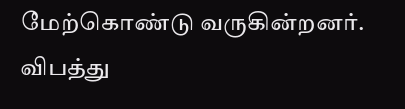மேற்கொண்டு வருகின்றனர்.
விபத்து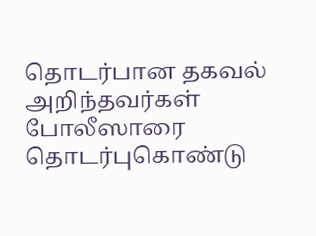தொடர்பான தகவல் அறிந்தவர்கள் போலீஸாரை தொடர்புகொண்டு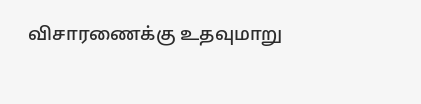விசாரணைக்கு உதவுமாறு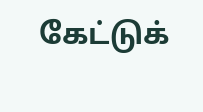கேட்டுக்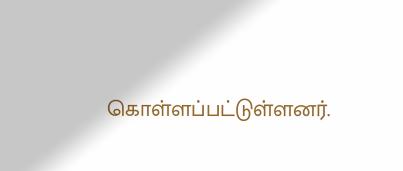கொள்ளப்பட்டுள்ளனர்.